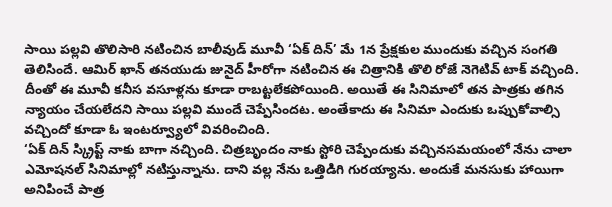సాయి పల్లవి తొలిసారి నటించిన బాలీవుడ్ మూవీ ‘ఏక్ దిన్’ మే 1న ప్రేక్షకుల ముందుకు వచ్చిన సంగతి తెలిసిందే. ఆమిర్ ఖాన్ తనయుడు జునైద్ హీరోగా నటించిన ఈ చిత్రానికి తొలి రోజే నెగెటివ్ టాక్ వచ్చింది. దీంతో ఈ మూవీ కనీస వసూళ్లను కూడా రాబట్టలేకపోయింది. అయితే ఈ సినిమాలో తన పాత్రకు తగిన న్యాయం చేయలేదని సాయి పల్లవి ముందే చెప్పేసిందట. అంతేకాదు ఈ సినిమా ఎందుకు ఒప్పుకోవాల్సి వచ్చిందో కూడా ఓ ఇంటర్వ్యూలో వివరించింది.
‘ఏక్ దిన్ స్క్రిప్ట్ నాకు బాగా నచ్చింది. చిత్రబృందం నాకు స్టోరి చెప్పేందుకు వచ్చినసమయంలో నేను చాలా ఎమోషనల్ సినిమాల్లో నటిస్తున్నాను. దాని వల్ల నేను ఒత్తిడిగి గురయ్యాను. అందుకే మనసుకు హాయిగా అనిపించే పాత్ర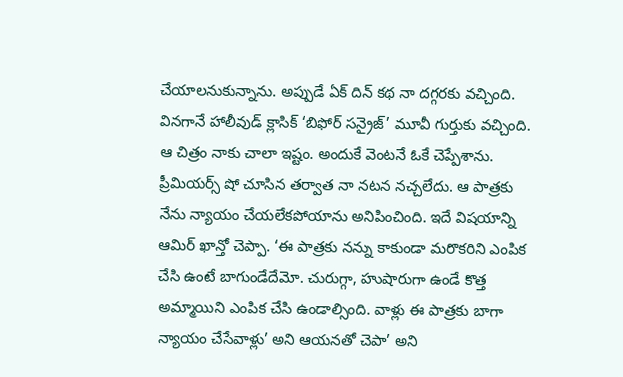చేయాలనుకున్నాను. అప్పుడే ఏక్ దిన్ కథ నా దగ్గరకు వచ్చింది. వినగానే హాలీవుడ్ క్లాసిక్ ‘బిఫోర్ సన్రైజ్’ మూవీ గుర్తుకు వచ్చింది. ఆ చిత్రం నాకు చాలా ఇష్టం. అందుకే వెంటనే ఓకే చెప్పేశాను.
ప్రీమియర్స్ షో చూసిన తర్వాత నా నటన నచ్చలేదు. ఆ పాత్రకు నేను న్యాయం చేయలేకపోయాను అనిపించింది. ఇదే విషయాన్ని ఆమిర్ ఖాన్తో చెప్పా. ‘ఈ పాత్రకు నన్ను కాకుండా మరొకరిని ఎంపిక చేసి ఉంటే బాగుండేదేమో. చురుగ్గా, హుషారుగా ఉండే కొత్త అమ్మాయిని ఎంపిక చేసి ఉండాల్సింది. వాళ్లు ఈ పాత్రకు బాగా న్యాయం చేసేవాళ్లు’ అని ఆయనతో చెపా’ అని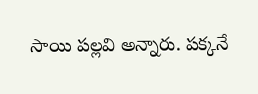సాయి పల్లవి అన్నారు. పక్కనే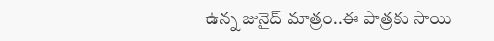ఉన్న జునైద్ మాత్రం..ఈ పాత్రకు సాయి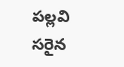పల్లవి సరైన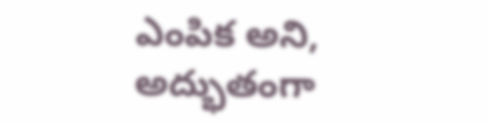ఎంపిక అని, అద్భుతంగా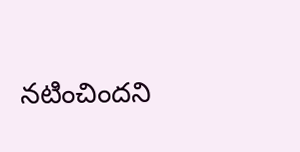నటించిందని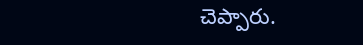చెప్పారు.